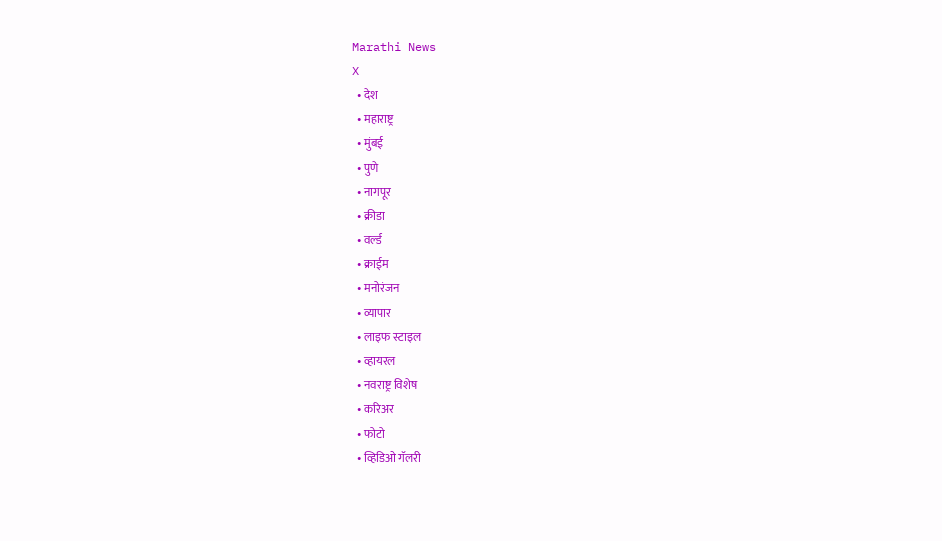Marathi News
X
  • देश
  • महाराष्ट्र
  • मुंबई
  • पुणे
  • नागपूर
  • क्रीडा
  • वर्ल्ड
  • क्राईम
  • मनोरंजन
  • व्यापार
  • लाइफ स्टाइल
  • व्हायरल
  • नवराष्ट्र विशेष
  • करिअर
  • फोटो
  • व्हिडिओ गॅलरी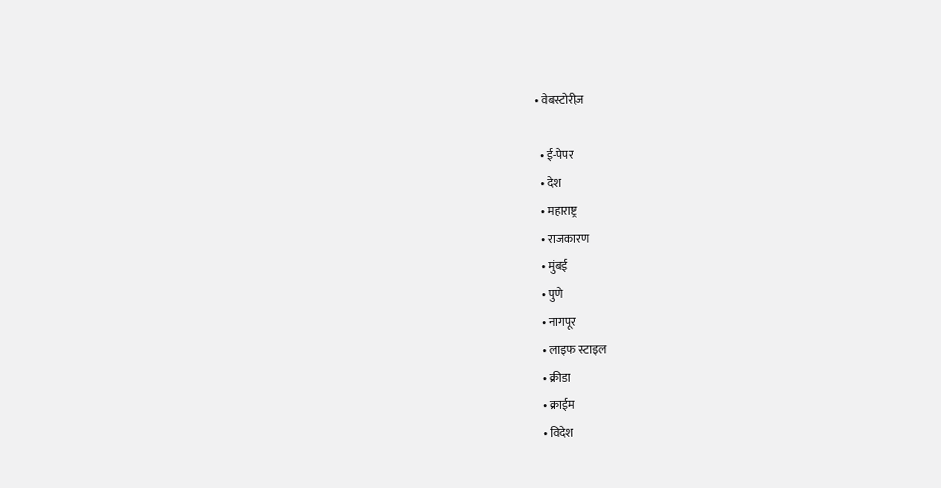• वेबस्टोरीज़

  • ई-पेपर
  • देश
  • महाराष्ट्र
  • राजकारण
  • मुंबई
  • पुणे
  • नागपूर
  • लाइफ स्टाइल
  • क्रीडा
  • क्राईम
  • विदेश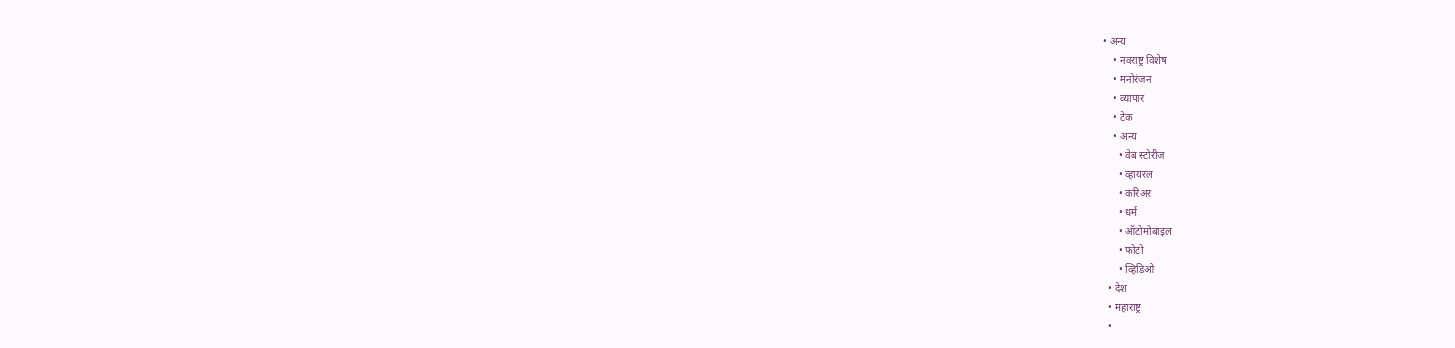• अन्य
    • नवराष्ट्र विशेष
    • मनोरंजन
    • व्यापार
    • टेक
    • अन्य
      • वेब स्टोरीज
      • व्हायरल
      • करिअर
      • धर्म
      • ऑटोमोबाइल
      • फोटो
      • व्हिडिओ
  • देश
  • महाराष्ट्र
  •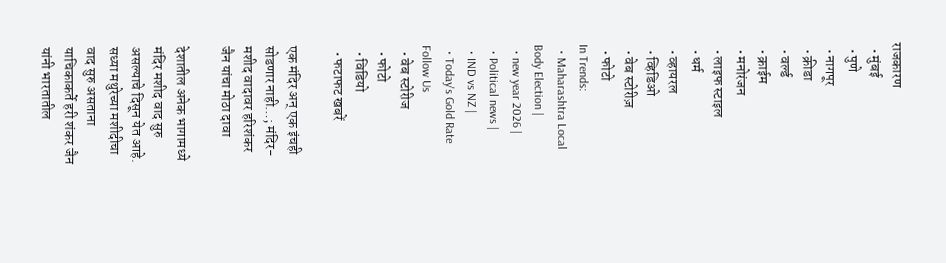राजकारण
  • मुंबई
  • पुणे
  • नागपूर
  • क्रीडा
  • वर्ल्ड
  • क्राईम
  • मनोरंजन
  • लाइफ स्टाइल
  • धर्म
  • व्हायरल
  • व्हिडिओ
  • वेब स्टोरीज़
  • फोटो
In Trends:
  • Maharashtra Local Body Election |
  • new year 2026 |
  • Political news |
  • IND vs NZ |
  • Today's Gold Rate
Follow Us
  • वेब स्टोरीज
  • फोटो
  • विडियो
  • फटाफट खबरें

एक मंदिर अन् एक इंचही सोडणार नाही…; मंदिर-मशीद वादावर हरिशंकर जैन यांचा मोठा दावा

देशातील अनेक भागामध्ये मंदिर मशीद वाद सुरु असल्याचे दिसून येत आहे. सध्या मथुरेच्या मशीदीचा वाद सुरु असताना याचिकाकर्ते हरी शंकर जैन यांनी भारतातील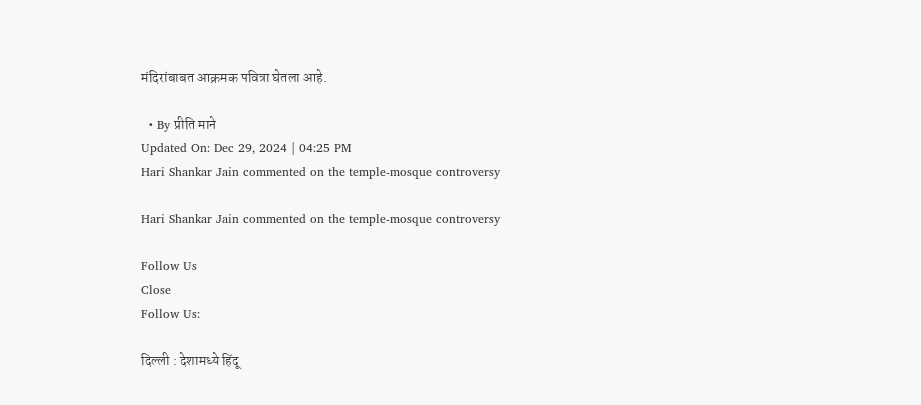मंदिरांबाबत आक्रमक पवित्रा घेतला आहे.

  • By प्रीति माने
Updated On: Dec 29, 2024 | 04:25 PM
Hari Shankar Jain commented on the temple-mosque controversy

Hari Shankar Jain commented on the temple-mosque controversy

Follow Us
Close
Follow Us:

दिल्ली : देशामध्ये हिंदू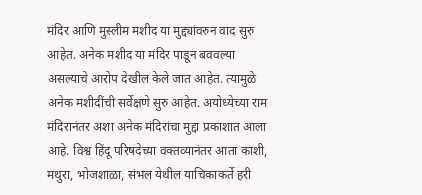मंदिर आणि मुस्लीम मशीद या मुद्द्यांवरुन वाद सुरु आहेत. अनेक मशीद या मंदिर पाडून बववल्या असल्याचे आरोप देखील केले जात आहेत. त्यामुळे अनेक मशीदींची सर्वेक्षणे सुरु आहेत. अयोध्येच्या राम मंदिरानंतर अशा अनेक मंदिरांचा मुद्दा प्रकाशात आला आहे. विश्व हिंदू परिषदेच्या वक्तव्यानंतर आता काशी, मथुरा, भोजशाळा, संभल येथील याचिकाकर्ते हरी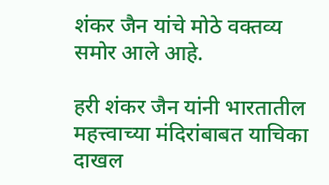शंकर जैन यांचे मोठे वक्तव्य समोर आले आहे.

हरी शंकर जैन यांनी भारतातील महत्त्वाच्या मंदिरांबाबत याचिका दाखल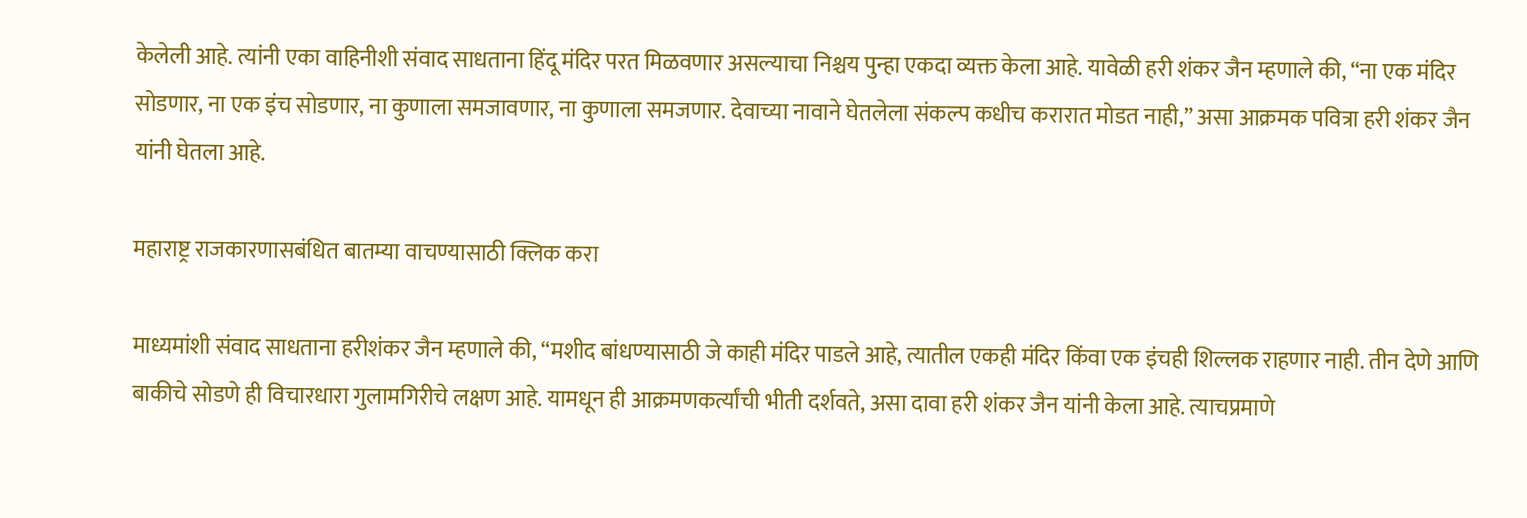केलेली आहे. त्यांनी एका वाहिनीशी संवाद साधताना हिंदू मंदिर परत मिळवणार असल्याचा निश्चय पुन्हा एकदा व्यक्त केला आहे. यावेळी हरी शंकर जैन म्हणाले की, “ना एक मंदिर सोडणार, ना एक इंच सोडणार, ना कुणाला समजावणार, ना कुणाला समजणार. देवाच्या नावाने घेतलेला संकल्प कधीच करारात मोडत नाही,” असा आक्रमक पवित्रा हरी शंकर जैन यांनी घेतला आहे.

महाराष्ट्र राजकारणासबंधित बातम्या वाचण्यासाठी क्लिक करा

माध्यमांशी संवाद साधताना हरीशंकर जैन म्हणाले की, “मशीद बांधण्यासाठी जे काही मंदिर पाडले आहे, त्यातील एकही मंदिर किंवा एक इंचही शिल्लक राहणार नाही. तीन देणे आणि बाकीचे सोडणे ही विचारधारा गुलामगिरीचे लक्षण आहे. यामधून ही आक्रमणकर्त्यांची भीती दर्शवते, असा दावा हरी शंकर जैन यांनी केला आहे. त्याचप्रमाणे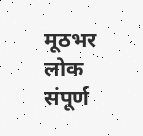मूठभर लोक संपूर्ण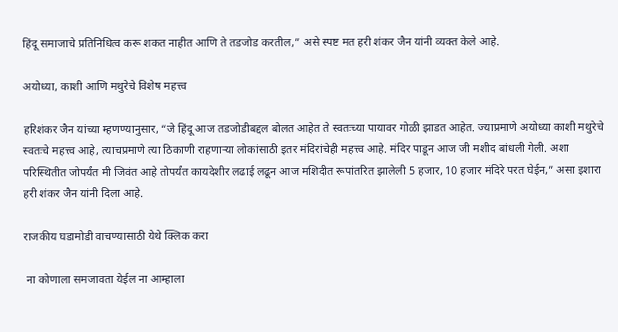हिंदू समाजाचे प्रतिनिधित्व करू शकत नाहीत आणि ते तडजोड करतील,” असे स्पष्ट मत हरी शंकर जैन यांनी व्यक्त केले आहे.

अयोध्या, काशी आणि मथुरेचे विशेष महत्त्व

हरिशंकर जैन यांच्या म्हणण्यानुसार, “जे हिंदू आज तडजोडीबद्दल बोलत आहेत ते स्वतःच्या पायावर गोळी झाडत आहेत. ज्याप्रमाणे अयोध्या काशी मथुरेचे स्वतःचे महत्त्व आहे, त्याचप्रमाणे त्या ठिकाणी राहणाऱ्या लोकांसाठी इतर मंदिरांचेही महत्त्व आहे. मंदिर पाडून आज जी मशीद बांधली गेली. अशा परिस्थितीत जोपर्यंत मी जिवंत आहे तोपर्यंत कायदेशीर लढाई लढून आज मशिदीत रूपांतरित झालेली 5 हजार, 10 हजार मंदिरे परत घेईन,” असा इशारा हरी शंकर जैन यांनी दिला आहे.

राजकीय घडामोडी वाचण्यासाठी येथे क्लिक करा

 ना कोणाला समजावता येईल ना आम्हाला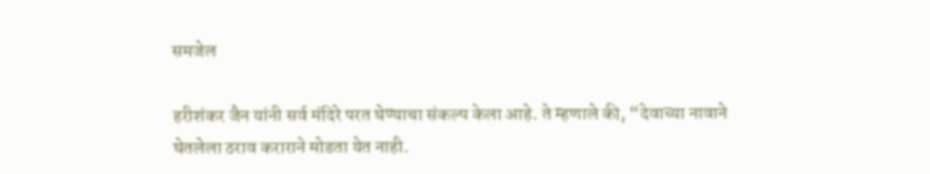समजेल

हरीशंकर जैन यांनी सर्व मंदिरे परत घेण्याचा संकल्प केला आहे. ते म्हणाले की, “देवाच्या नावाने घेतलेला ठराव कराराने मोडता येत नाही.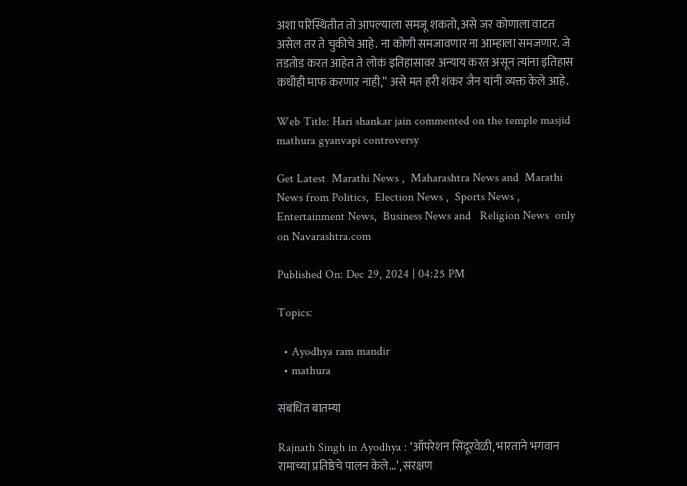अशा परिस्थितीत तो आपल्याला समजू शकतो, असे जर कोणाला वाटत असेल तर ते चुकीचे आहे. ना कोणी समजावणार ना आम्हाला समजणार. जे तडतोड करत आहेत ते लोकं इतिहासावर अन्याय करत असून त्यांना इतिहास कधीही माफ करणार नाही,” असे मत हरी शंकर जैन यांनी व्यक्त केले आहे.

Web Title: Hari shankar jain commented on the temple masjid mathura gyanvapi controversy

Get Latest  Marathi News ,  Maharashtra News and  Marathi News from Politics,  Election News ,  Sports News ,  Entertainment News,  Business News and   Religion News  only on Navarashtra.com

Published On: Dec 29, 2024 | 04:25 PM

Topics:

  • Ayodhya ram mandir
  • mathura

संबंधित बातम्या

Rajnath Singh in Ayodhya : ‘ऑपरेशन सिंदूरवेळी, भारताने भगवान रामाच्या प्रतिष्ठेचे पालन केले…’, संरक्षण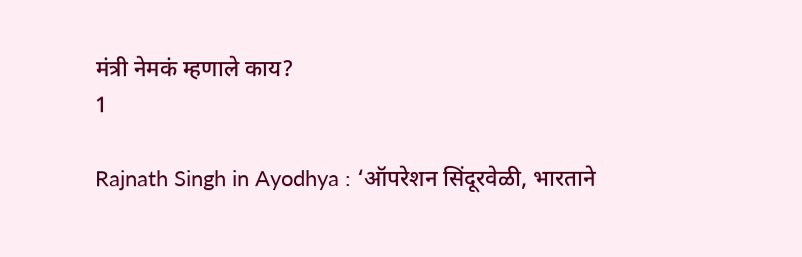मंत्री नेमकं म्हणाले काय?
1

Rajnath Singh in Ayodhya : ‘ऑपरेशन सिंदूरवेळी, भारताने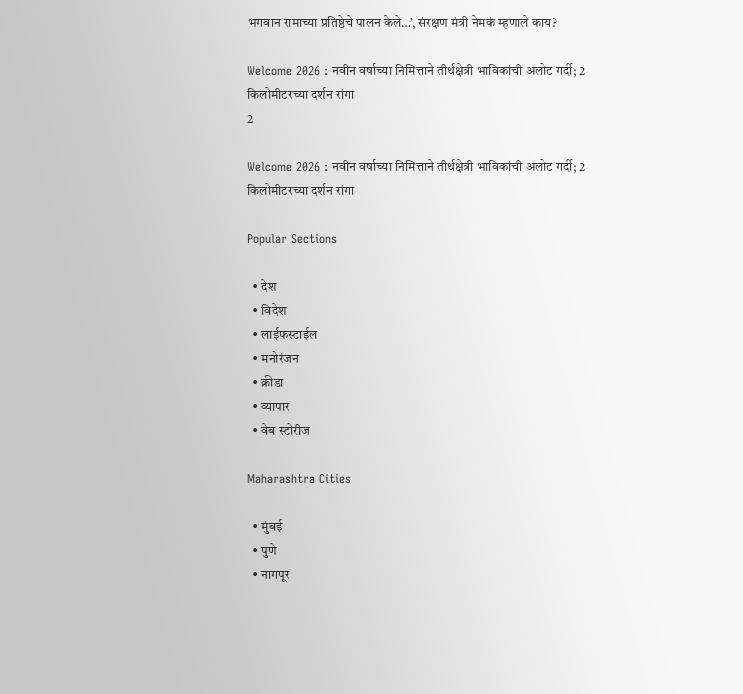भगवान रामाच्या प्रतिष्ठेचे पालन केले…’, संरक्षण मंत्री नेमकं म्हणाले काय?

Welcome 2026 : नवीन वर्षाच्या निमित्ताने तीर्थक्षेत्री भाविकांची अलोट गर्दी; 2 किलोमीटरच्या दर्शन रांगा
2

Welcome 2026 : नवीन वर्षाच्या निमित्ताने तीर्थक्षेत्री भाविकांची अलोट गर्दी; 2 किलोमीटरच्या दर्शन रांगा

Popular Sections

  • देश
  • विदेश
  • लाईफस्टाईल
  • मनोरंजन
  • क्रीडा
  • व्यापार
  • वेब स्टोरीज

Maharashtra Cities

  • मुंबई
  • पुणे
  • नागपूर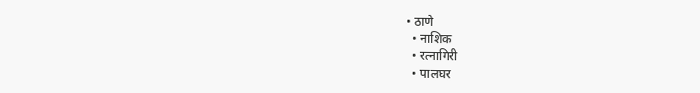• ठाणे
  • नाशिक
  • रत्नागिरी
  • पालघर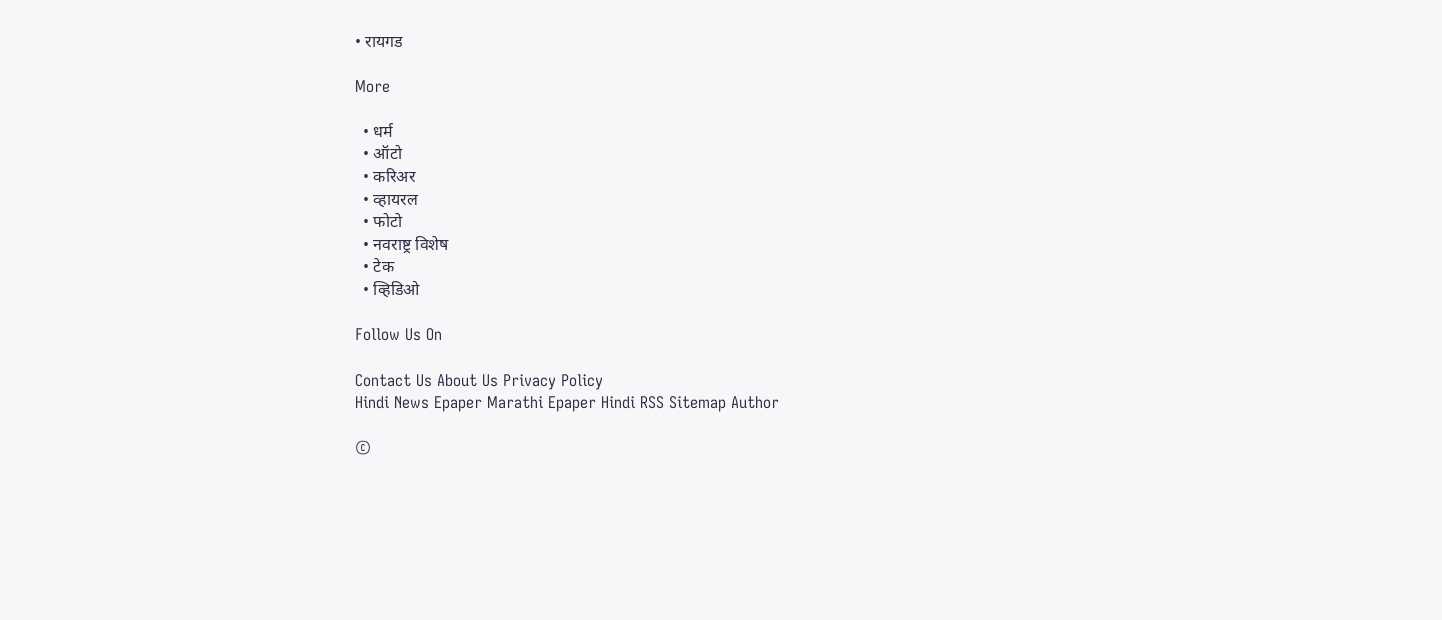• रायगड

More

  • धर्म
  • ऑटो
  • करिअर
  • व्हायरल
  • फोटो
  • नवराष्ट्र विशेष
  • टेक
  • व्हिडिओ

Follow Us On

Contact Us About Us Privacy Policy
Hindi News Epaper Marathi Epaper Hindi RSS Sitemap Author

©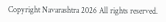Copyright Navarashtra 2026 All rights reserved.